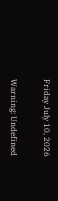Friday July 10, 2026

Warning: Undefined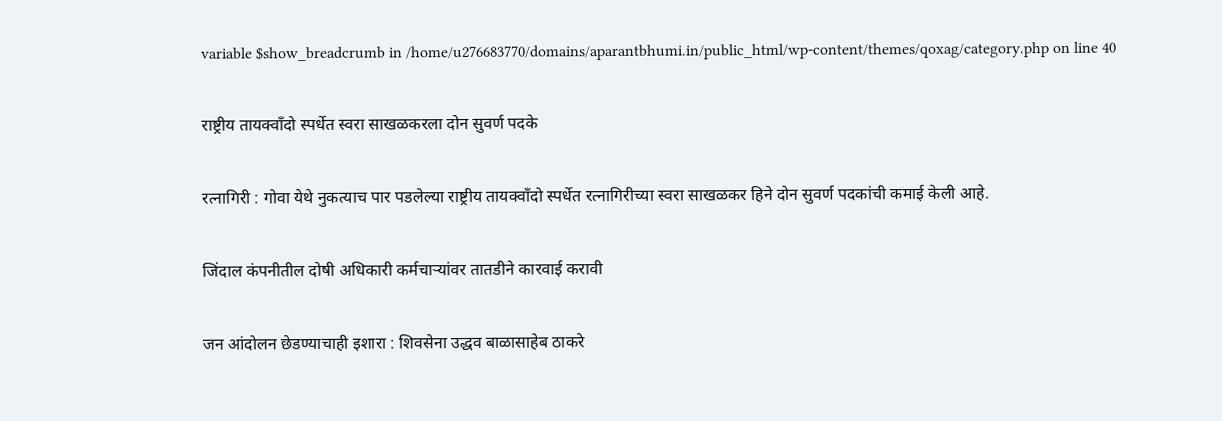variable $show_breadcrumb in /home/u276683770/domains/aparantbhumi.in/public_html/wp-content/themes/qoxag/category.php on line 40

राष्ट्रीय तायक्वाँदो स्पर्धेत स्वरा साखळकरला दोन सुवर्ण पदके

रत्नागिरी : गोवा येथे नुकत्याच पार पडलेल्या राष्ट्रीय तायक्वाँदो स्पर्धेत रत्नागिरीच्या स्वरा साखळकर हिने दोन सुवर्ण पदकांची कमाई केली आहे.

जिंदाल कंपनीतील दोषी अधिकारी कर्मचाऱ्यांवर तातडीने कारवाई करावी

जन आंदोलन छेडण्याचाही इशारा : शिवसेना उद्धव बाळासाहेब ठाकरे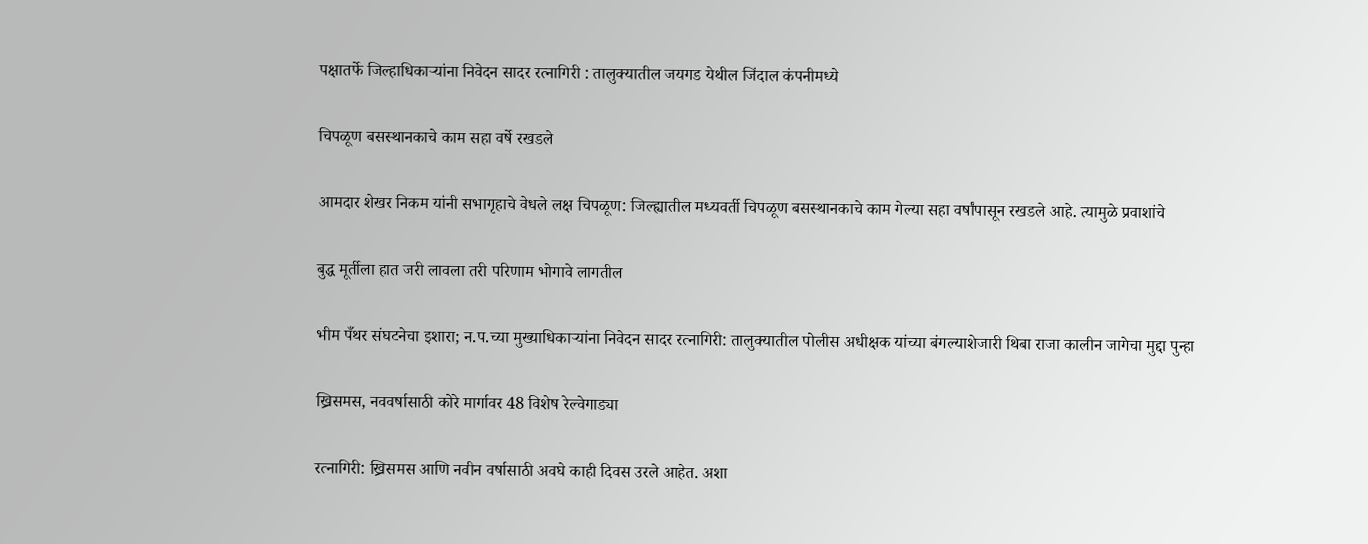पक्षातर्फे जिल्हाधिकाऱ्यांना निवेदन सादर रत्नागिरी : तालुक्यातील जयगड येथील जिंदाल कंपनीमध्ये

चिपळूण बसस्थानकाचे काम सहा वर्षे रखडले

आमदार शेखर निकम यांनी सभागृहाचे वेधले लक्ष चिपळूण: जिल्ह्यातील मध्यवर्ती चिपळूण बसस्थानकाचे काम गेल्या सहा वर्षांपासून रखडले आहे. त्यामुळे प्रवाशांचे

बुद्ध मूर्तीला हात जरी लावला तरी परिणाम भोगावे लागतील

भीम पँथर संघटनेचा इशारा; न.प.च्या मुख्याधिकाऱ्यांना निवेदन सादर रत्नागिरी: तालुक्यातील पोलीस अधीक्षक यांच्या बंगल्याशेजारी थिबा राजा कालीन जागेचा मुद्दा पुन्हा

ख्रिसमस, नववर्षासाठी कोरे मार्गावर 48 विशेष रेल्वेगाड्या

रत्नागिरी: ख्रिसमस आणि नवीन वर्षासाठी अवघे काही दिवस उरले आहेत. अशा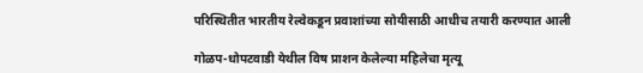परिस्थितीत भारतीय रेल्वेकडून प्रवाशांच्या सोयीसाठी आधीच तयारी करण्यात आली

गोळप-धोपटवाडी येथील विष प्राशन केलेल्या महिलेचा मृत्यू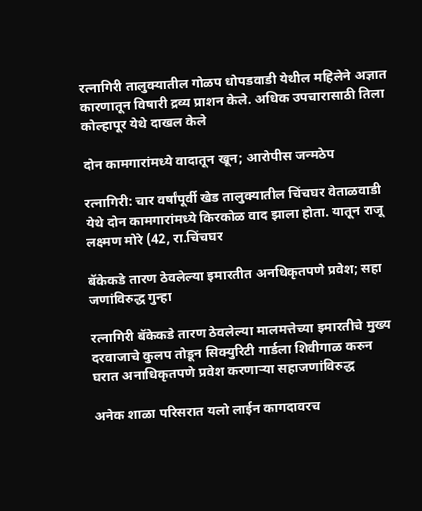रत्नागिरी तालुक्यातील गोळप धोपडवाडी येथील महिलेने अज्ञात कारणातून विषारी द्रव्य प्राशन केले. अधिक उपचारासाठी तिला कोल्हापूर येथे दाखल केले

दोन कामगारांमध्ये वादातून खून; आरोपीस जन्मठेप

रत्नागिरी: चार वर्षांपूर्वी खेड तालुक्यातील चिंचघर वेताळवाडी येथे दोन कामगारांमध्ये किरकोळ वाद झाला होता. यातून राजू लक्ष्मण मोरे (42, रा.चिंचघर

बॅकेकडे तारण ठेवलेल्या इमारतीत अनधिकृतपणे प्रवेश; सहा जणांविरुद्ध गुन्हा

रत्नागिरी बॅकेकडे तारण ठेवलेल्या मालमत्तेच्या इमारतीचे मुख्य दरवाजाचे कुलप तोडून सिक्युरिटी गार्डला शिवीगाळ करुन घरात अनाधिकृतपणे प्रवेश करणाऱ्या सहाजणांविरुद्ध

अनेक शाळा परिसरात यलो लाईन कागदावरच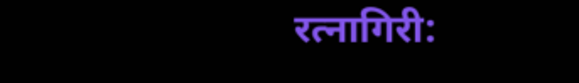रत्नागिरी: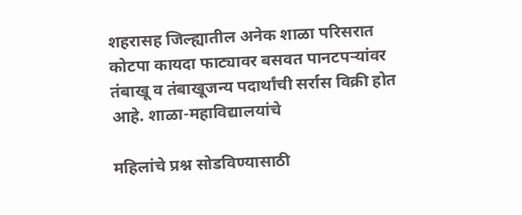शहरासह जिल्ह्यातील अनेक शाळा परिसरात कोटपा कायदा फाट्यावर बसवत पानटपर्‍यांवर तंबाखू व तंबाखूजन्य पदार्थांची सर्रास विक्री होत आहे. शाळा-महाविद्यालयांचे

महिलांचे प्रश्न सोडविण्यासाठी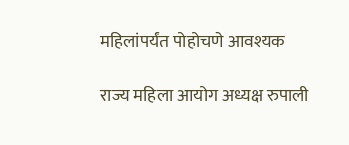महिलांपर्यंत पोहोचणे आवश्यक

राज्य महिला आयोग अध्यक्ष रुपाली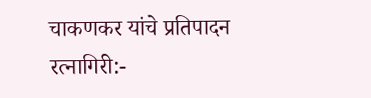चाकणकर यांचे प्रतिपादन रत्नागिरी:-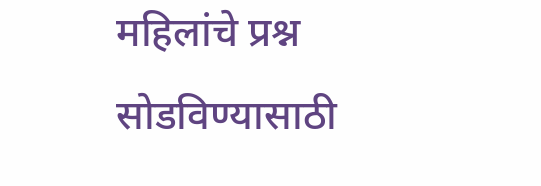महिलांचे प्रश्न सोडविण्यासाठी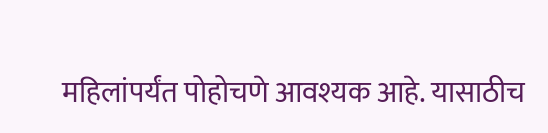महिलांपर्यंत पोहोचणे आवश्यक आहे. यासाठीच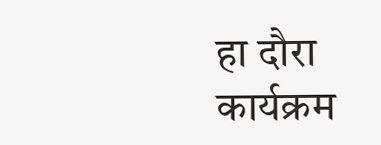हा दौरा कार्यक्रम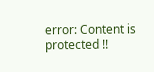error: Content is protected !!